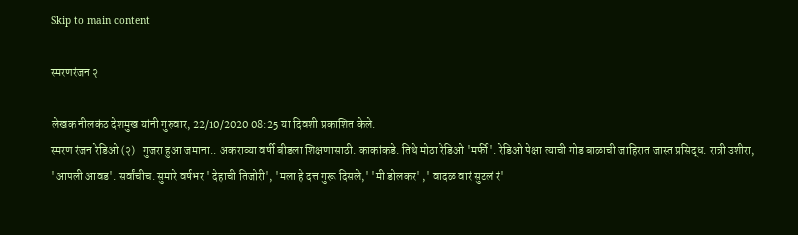Skip to main content

स्मरणरंजन २

लेखक नीलकंठ देशमुख यांनी गुरुवार, 22/10/2020 08:25 या दिवशी प्रकाशित केले.
स्मरण रंजन रेडिओ (२)   गुजरा हुआ जमाना.. अकराव्या वर्षी बीडला शिक्षणासाठी. काकांकडे. तिथे मोठा रेडिओ 'मर्फी'. रेडिओ पेक्षा त्याची गोड बाळाची जाहिरात जास्त प्रसिद्ध. रात्री उशीरा, 'आपली आवड'. सर्वांचीच. सुमारे वर्षभर ' देहाची तिजोरी', 'मला हे दत्त गुरू दिसले,' 'मी डोलकर' ,' वादळ वारं सुटलं रं'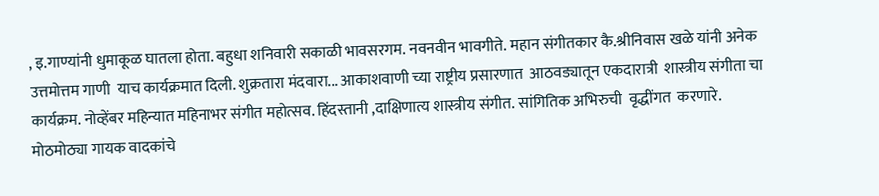, इ.गाण्यांनी धुमाकूळ घातला होता. बहुधा शनिवारी सकाळी भावसरगम. नवनवीन भावगीते. महान संगीतकार कै.श्रीनिवास खळे यांनी अनेक उत्तमोत्तम गाणी  याच कार्यक्रमात दिली. शुक्रतारा मंदवारा... आकाशवाणी च्या राष्ट्रीय प्रसारणात  आठवड्यातून एकदारात्री  शास्त्रीय संगीता चा कार्यक्रम. नोव्हेंबर महिन्यात महिनाभर संगीत महोत्सव. हिंदस्तानी ,दाक्षिणात्य शास्त्रीय संगीत. सांगितिक अभिरुची  वृद्धींगत  करणारे. मोठमोठ्या गायक वादकांचे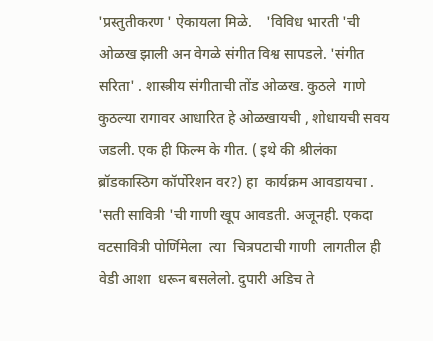'प्रस्तुतीकरण ' ऐकायला मिळे.    'विविध भारती 'ची ओळख झाली अन वेगळे संगीत विश्व सापडले. 'संगीत सरिता' . शास्त्रीय संगीताची तोंड ओळख. कुठले  गाणे कुठल्या रागावर आधारित हे ओळखायची , शोधायची सवय जडली. एक ही फिल्म के गीत. ( इथे की श्रीलंका ब्रॉडकास्ठिग कॉर्पोरेशन वर?) हा  कार्यक्रम आवडायचा . 'सती सावित्री 'ची गाणी खूप आवडती. अजूनही. एकदा  वटसावित्री पोर्णिमेला  त्या  चित्रपटाची गाणी  लागतील ही  वेडी आशा  धरून बसलेलो. दुपारी अडिच ते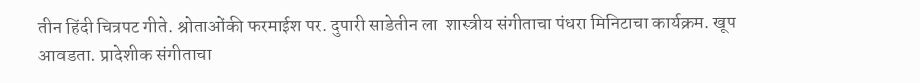तीन हिंदी चित्रपट गीते. श्रोताओंकी फरमाईश पर. दुपारी साडेतीन ला  शास्त्रीय संगीताचा पंधरा मिनिटाचा कार्यक्रम. खूप आवडता. प्रादेशीक संगीताचा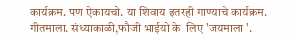कार्यक्रम. पण ऐकायचो. या शिवाय इतरही गाण्याचे कार्यक्रम. गीतमाला. संध्याकाळी,फौजी भाईयो के  लिए 'जयमाला '.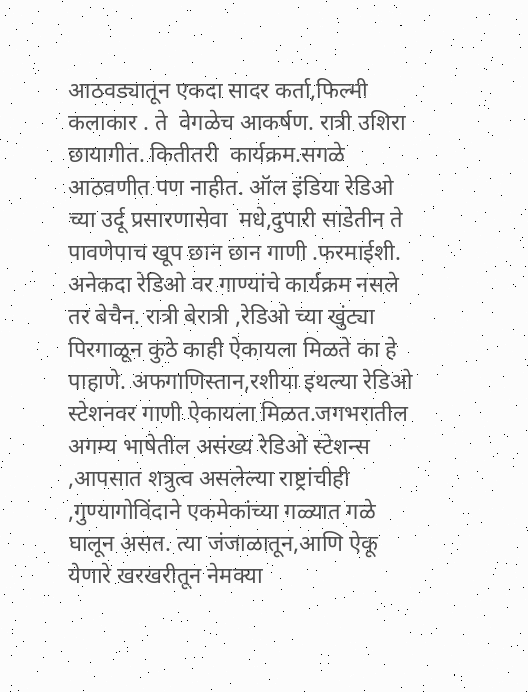आठवड्यातून एकदा सादर कर्ता,फिल्मी कलाकार . ते  वेगळेच आकर्षण. रात्री उशिरा  छायागीत. कितीतरी  कार्यक्रम.सगळे आठवणीत पण नाहीत. ऑल इंडिया रेडिओ  च्या उर्दू प्रसारणासेवा  मधे,दुपारी साडेतीन ते पावणेपाच खूप छान छान गाणी .फरमाईशी. अनेकदा रेडिओ वर गाण्यांचे कार्यक्रम नसले तर बेचैन. रात्री बेरात्री ,रेडिओ च्या खुंट्या पिरगाळून कुठे काही ऐकायला मिळते का हे पाहाणे. अफगाणिस्तान,रशीया इथल्या रेडिओ स्टेशनवर गाणी ऐकायला मिळत.जगभरातील अगम्य भाषेतील असंख्य रेडिओ स्टेशन्स ,आपसात शत्रुत्व असलेल्या राष्ट्रांचीही ,गुण्यागोविंदाने एकमेकांच्या गळ्यात गळे घालून असत. त्या जंजाळातून,आणि ऐकू येणारे खरखरीतून नेमक्या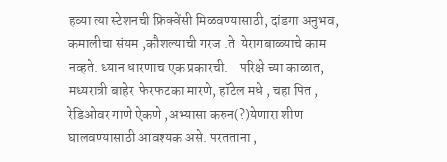हव्या त्या स्टेशनची फ्रिक्वेंसी मिळवण्यासाठी, दांडगा अनुभव, कमालीचा संयम ,कौशल्याची गरज .ते  येरागबाळ्याचे काम नव्हते. ध्यान धारणाच एक प्रकारची.    परिक्षे च्या काळात, मध्यरात्री बाहेर  फेरफटका मारणे, हॉटेल मधे , चहा पित , रेडिओवर गाणे ऐकणे ,अभ्यासा करुन(?)येणारा शीण घालवण्यासाठी आवश्यक असे. परतताना ,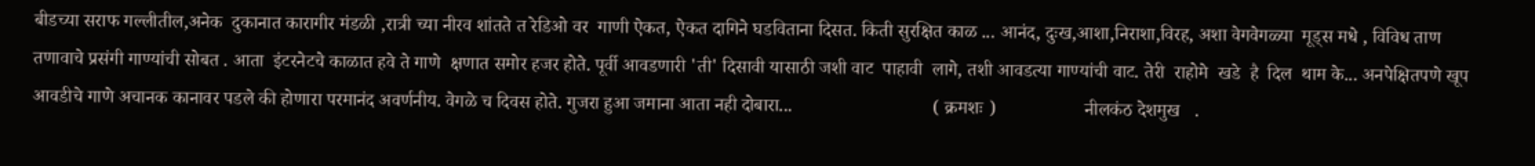बीडच्या सराफ गल्लीतील,अनेक  दुकानात कारागीर मंडळी ,रात्री च्या नीरव शांतते त रेडिओ वर  गाणी ऐकत, ऐकत दागिने घडविताना दिसत. किती सुरक्षित काळ ... आनंद, दुःख,आशा,निराशा,विरह, अशा वेगवेगळ्या  मूड्स मधे , विविध ताण तणावाचे प्रसंगी गाण्यांची सोबत . आता  इंटरनेटचे काळात हवे ते गाणे  क्षणात समोर हजर होते. पूर्वी आवडणारी 'ती' दिसावी यासाठी जशी वाट  पाहावी  लागे, तशी आवडत्या गाण्यांची वाट. तेरी  राहोमे  खडे  है  दिल  थाम के... अनपेक्षितपणे खूप आवडीचे गाणे अचानक कानावर पडले की होणारा परमानंद अवर्णनीय. वेगळे च दिवस होते. गुजरा हुआ जमाना आता नही दोबारा...                              ( क्रमशः )                   नीलकंठ देशमुख   .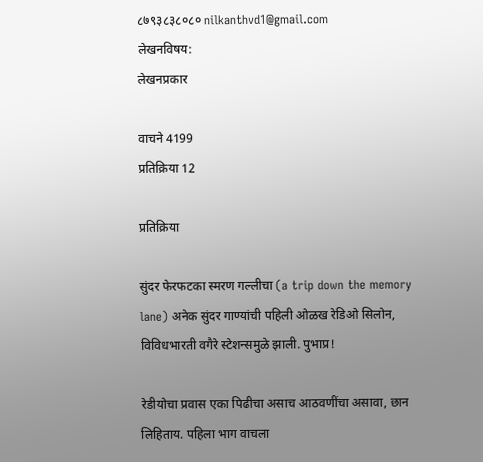८७९३८३८०८० nilkanthvd1@gmail.com
लेखनविषय:
लेखनप्रकार

वाचने 4199
प्रतिक्रिया 12

प्रतिक्रिया

सुंदर फेरफटका स्मरण गल्लीचा (a trip down the memory lane) अनेक सुंदर गाण्यांची पहिली ओळख रेडिओ सिलोन, विविधभारती वगैरे स्टेशन्समुळे झाली. पुभाप्र!

रेडीयोचा प्रवास एका पिढीचा असाच आठवणींचा असावा, छान लिहिताय. पहिला भाग वाचला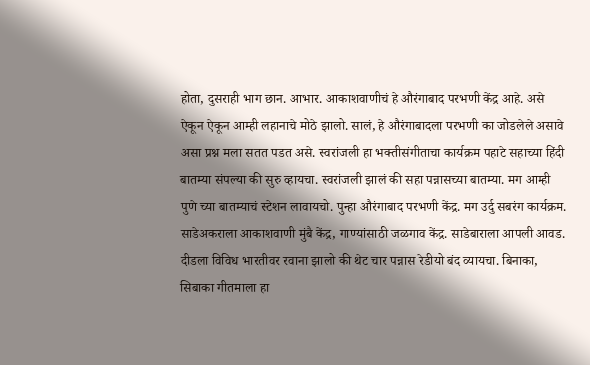होता, दुसराही भाग छान. आभार. आकाशवाणीचं हे औरंगाबाद परभणी केंद्र आहे. असे ऐकून ऐकून आम्ही लहानाचे मोठे झालो. सालं, हे औरंगाबादला परभणी का जोडलेले असावे असा प्रश्न मला सतत पडत असे. स्वरांजली हा भक्तीसंगीताचा कार्यक्रम पहाटे सहाच्या हिंदी बातम्या संपल्या की सुरु व्हायचा. स्वरांजली झालं की सहा पन्नासच्या बातम्या. मग आम्ही पुणे च्या बातम्याचं स्टेशन लावायचो. पुन्हा औरंगाबाद परभणी केंद्र. मग उर्दु सबरंग कार्यक्रम. साडेअकराला आकाशवाणी मुंबै केंद्र, गाण्यांसाठी जळगाव केंद्र. साडेबाराला आपली आवड. दीडला विविध भारतीवर रवाना झालो की थेट चार पन्नास रेडीयो बंद व्यायचा. बिनाका, सिबाका गीतमाला हा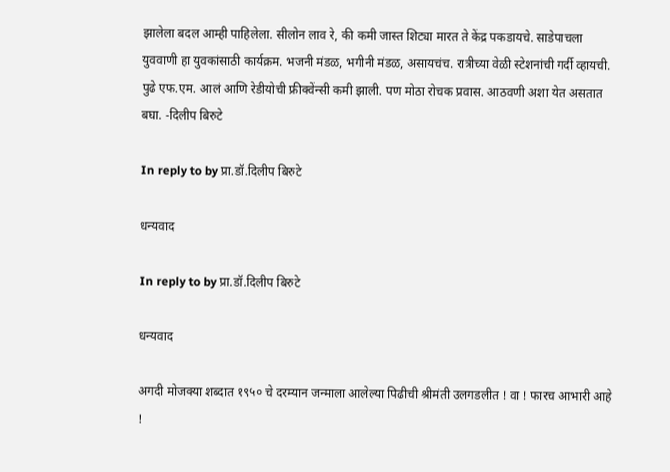झालेला बदल आम्ही पाहिलेला. सीलोन लाव रे, की कमी जास्त शिट्या मारत ते केंद्र पकडायचे. साडेपाचला युववाणी हा युवकांसाठी कार्यक्रम. भजनी मंडळ, भगीनी मंडळ, असायचंच. रात्रीच्या वेळी स्टेशनांची गर्दी व्हायची. पुढे एफ.एम. आलं आणि रेडीयोची फ्रीक्वेंन्सी कमी झाली. पण मोठा रोचक प्रवास. आठवणी अशा येत असतात बघा. -दिलीप बिरुटे

In reply to by प्रा.डॉ.दिलीप बिरुटे

धन्यवाद

In reply to by प्रा.डॉ.दिलीप बिरुटे

धन्यवाद

अगदी मोजक्या शब्दात १९५० चे दरम्यान जन्माला आलेल्या पिढीची श्रीमंती उलगडलीत ! वा ! फारच आभारी आहे !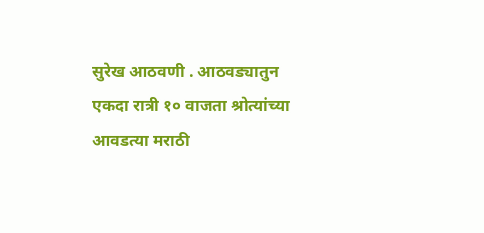सुरेख आठवणी . आठवड्यातुन एकदा रात्री १० वाजता श्रोत्यांच्या आवडत्या मराठी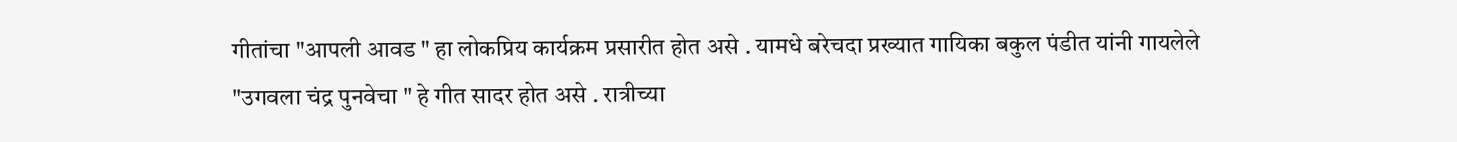गीतांचा "आपली आवड " हा लोकप्रिय कार्यक्रम प्रसारीत होत असे . यामधे बरेचदा प्रख्यात गायिका बकुल पंडीत यांनी गायलेले "उगवला चंद्र पुनवेचा " हे गीत सादर होत असे . रात्रीच्या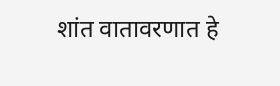शांत वातावरणात हे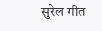सुरेल गीत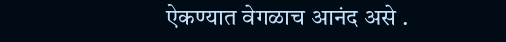ऐकण्यात वेगळाच आनंद असे .